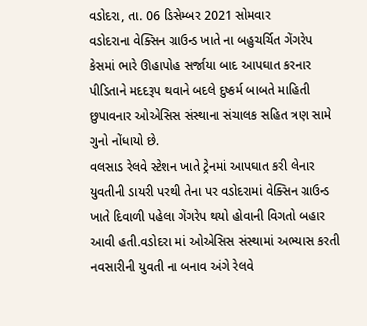વડોદરા, તા. 06 ડિસેમ્બર 2021 સોમવાર
વડોદરાના વેક્સિન ગ્રાઉન્ડ ખાતે ના બહુચર્ચિત ગેંગરેપ કેસમાં ભારે ઊહાપોહ સર્જાયા બાદ આપઘાત કરનાર પીડિતાને મદદરૂપ થવાને બદલે દુષ્કર્મ બાબતે માહિતી છુપાવનાર ઓએસિસ સંસ્થાના સંચાલક સહિત ત્રણ સામે ગુનો નોંધાયો છે.
વલસાડ રેલવે સ્ટેશન ખાતે ટ્રેનમાં આપઘાત કરી લેનાર યુવતીની ડાયરી પરથી તેના પર વડોદરામાં વેક્સિન ગ્રાઉન્ડ ખાતે દિવાળી પહેલા ગેંગરેપ થયો હોવાની વિગતો બહાર આવી હતી.વડોદરા માં ઓએસિસ સંસ્થામાં અભ્યાસ કરતી નવસારીની યુવતી ના બનાવ અંગે રેલવે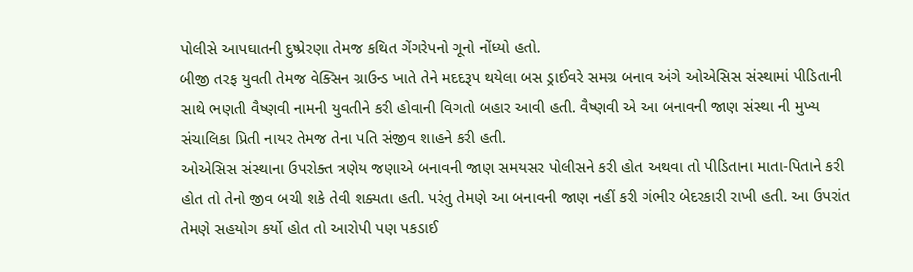પોલીસે આપઘાતની દુષ્પ્રેરણા તેમજ કથિત ગેંગરેપનો ગૂનો નોંધ્યો હતો.
બીજી તરફ યુવતી તેમજ વેક્સિન ગ્રાઉન્ડ ખાતે તેને મદદરૂપ થયેલા બસ ડ્રાઈવરે સમગ્ર બનાવ અંગે ઓએસિસ સંસ્થામાં પીડિતાની સાથે ભણતી વૈષ્ણવી નામની યુવતીને કરી હોવાની વિગતો બહાર આવી હતી. વૈષ્ણવી એ આ બનાવની જાણ સંસ્થા ની મુખ્ય સંચાલિકા પ્રિતી નાયર તેમજ તેના પતિ સંજીવ શાહને કરી હતી.
ઓએસિસ સંસ્થાના ઉપરોક્ત ત્રણેય જણાએ બનાવની જાણ સમયસર પોલીસને કરી હોત અથવા તો પીડિતાના માતા-પિતાને કરી હોત તો તેનો જીવ બચી શકે તેવી શક્યતા હતી. પરંતુ તેમણે આ બનાવની જાણ નહીં કરી ગંભીર બેદરકારી રાખી હતી. આ ઉપરાંત તેમણે સહયોગ કર્યો હોત તો આરોપી પણ પકડાઈ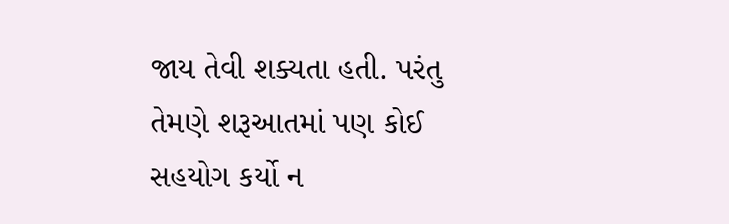જાય તેવી શક્યતા હતી. પરંતુ તેમણે શરૂઆતમાં પણ કોઈ સહયોગ કર્યો ન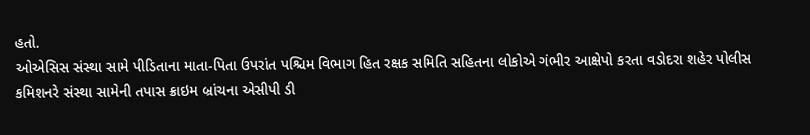હતો.
ઓએસિસ સંસ્થા સામે પીડિતાના માતા-પિતા ઉપરાંત પશ્ચિમ વિભાગ હિત રક્ષક સમિતિ સહિતના લોકોએ ગંભીર આક્ષેપો કરતા વડોદરા શહેર પોલીસ કમિશનરે સંસ્થા સામેની તપાસ ક્રાઇમ બ્રાંચના એસીપી ડી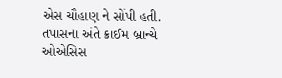એસ ચૌહાણ ને સોંપી હતી. તપાસના અંતે ક્રાઈમ બ્રાન્ચે ઓએસિસ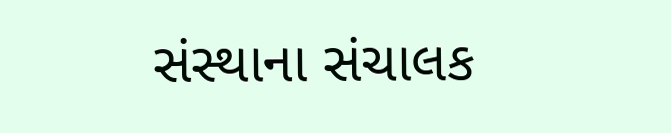સંસ્થાના સંચાલક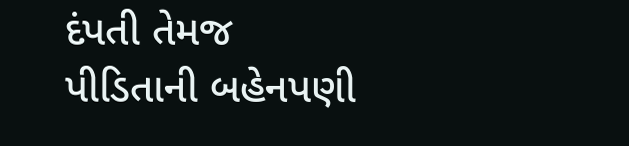દંપતી તેમજ પીડિતાની બહેનપણી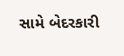સામે બેદરકારી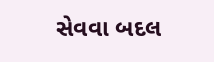સેવવા બદલ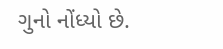ગુનો નોંધ્યો છે.